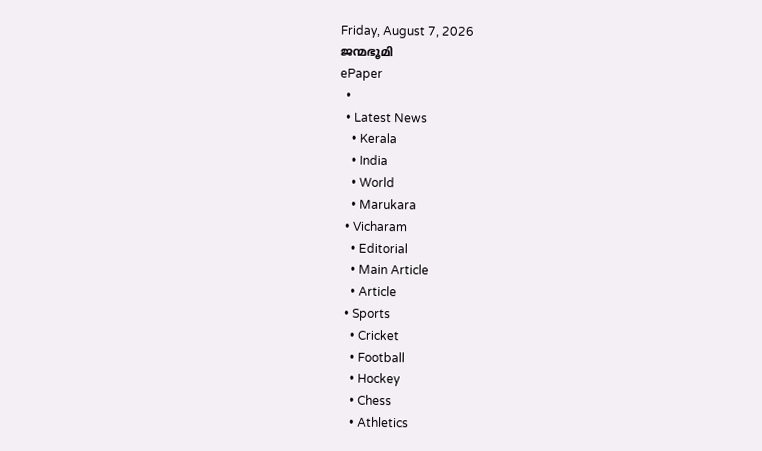Friday, August 7, 2026
ജന്മഭൂമി
ePaper
  •
  • Latest News
    • Kerala
    • India
    • World
    • Marukara
  • Vicharam
    • Editorial
    • Main Article
    • Article
  • Sports
    • Cricket
    • Football
    • Hockey
    • Chess
    • Athletics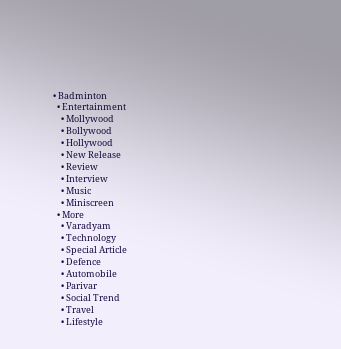• Badminton
  • Entertainment
    • Mollywood
    • Bollywood
    • Hollywood
    • New Release
    • Review
    • Interview
    • Music
    • Miniscreen
  • More
    • Varadyam
    • Technology
    • Special Article
    • Defence
    • Automobile
    • Parivar
    • Social Trend
    • Travel
    • Lifestyle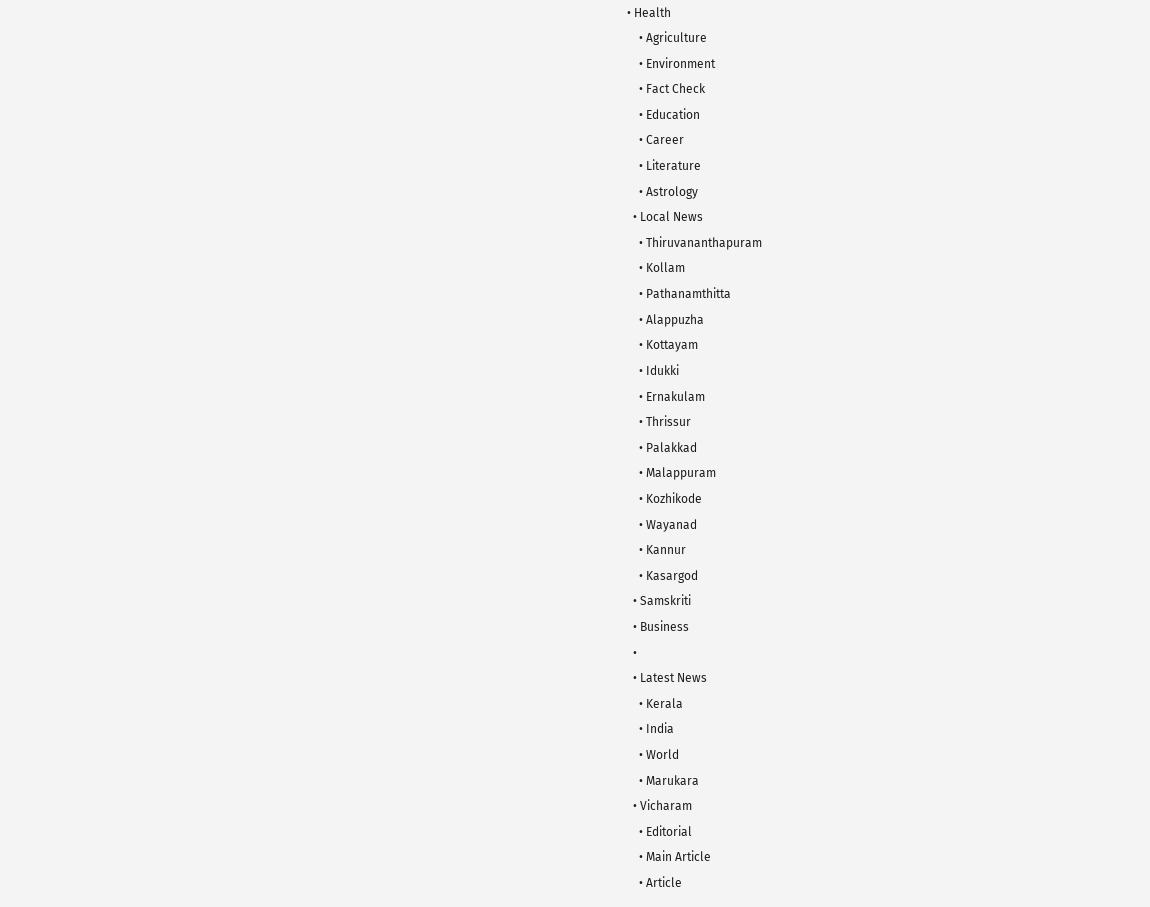• Health
    • Agriculture
    • Environment
    • Fact Check
    • Education
    • Career
    • Literature
    • Astrology
  • Local News
    • Thiruvananthapuram
    • Kollam
    • Pathanamthitta
    • Alappuzha
    • Kottayam
    • Idukki
    • Ernakulam
    • Thrissur
    • Palakkad
    • Malappuram
    • Kozhikode
    • Wayanad
    • Kannur
    • Kasargod
  • Samskriti
  • Business
  •
  • Latest News
    • Kerala
    • India
    • World
    • Marukara
  • Vicharam
    • Editorial
    • Main Article
    • Article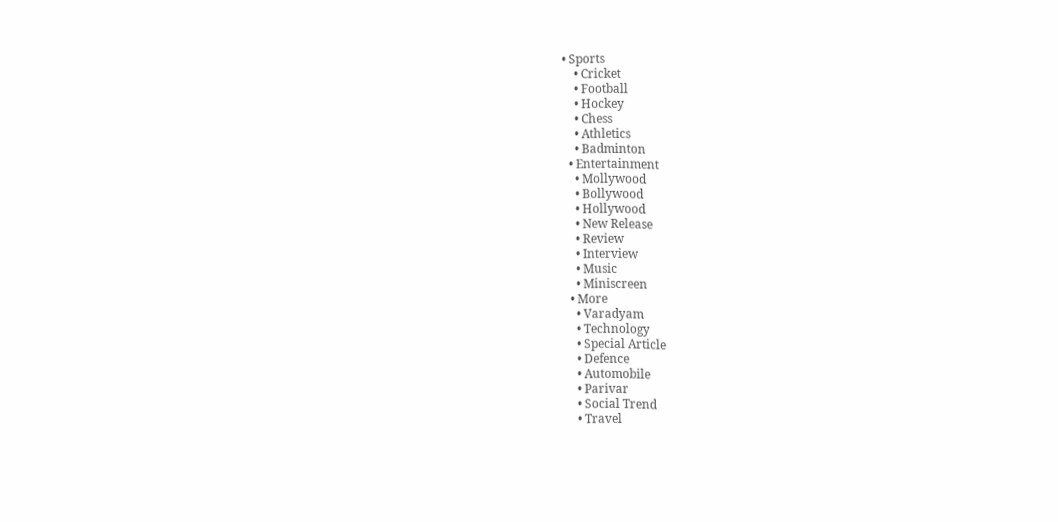• Sports
    • Cricket
    • Football
    • Hockey
    • Chess
    • Athletics
    • Badminton
  • Entertainment
    • Mollywood
    • Bollywood
    • Hollywood
    • New Release
    • Review
    • Interview
    • Music
    • Miniscreen
  • More
    • Varadyam
    • Technology
    • Special Article
    • Defence
    • Automobile
    • Parivar
    • Social Trend
    • Travel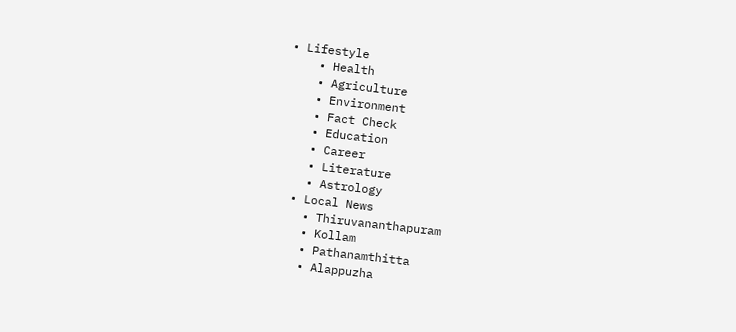• Lifestyle
    • Health
    • Agriculture
    • Environment
    • Fact Check
    • Education
    • Career
    • Literature
    • Astrology
  • Local News
    • Thiruvananthapuram
    • Kollam
    • Pathanamthitta
    • Alappuzha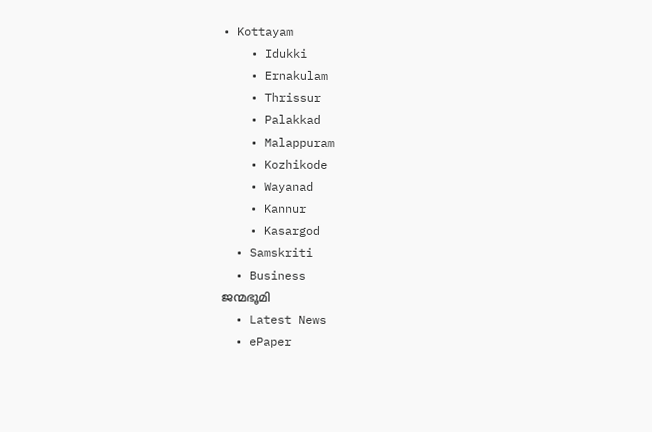• Kottayam
    • Idukki
    • Ernakulam
    • Thrissur
    • Palakkad
    • Malappuram
    • Kozhikode
    • Wayanad
    • Kannur
    • Kasargod
  • Samskriti
  • Business
ജന്മഭൂമി
  • Latest News
  • ePaper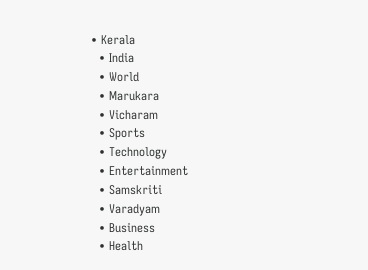• Kerala
  • India
  • World
  • Marukara
  • Vicharam
  • Sports
  • Technology
  • Entertainment
  • Samskriti
  • Varadyam
  • Business
  • Health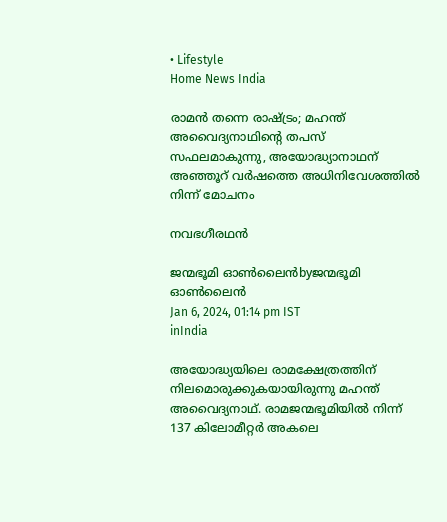• Lifestyle
Home News India

രാമന്‍ തന്നെ രാഷ്‌ട്രം; മഹന്ത് അവൈദ്യനാഥിന്റെ തപസ് സഫലമാകുന്നു, അയോദ്ധ്യാനാഥന് അഞ്ഞൂറ് വര്‍ഷത്തെ അധിനിവേശത്തില്‍ നിന്ന് മോചനം

നവഭഗീരഥൻ

ജന്മഭൂമി ഓണ്‍ലൈന്‍byജന്മഭൂമി ഓണ്‍ലൈന്‍
Jan 6, 2024, 01:14 pm IST
inIndia

അയോദ്ധ്യയിലെ രാമക്ഷേത്രത്തിന് നിലമൊരുക്കുകയായിരുന്നു മഹന്ത് അവൈദ്യനാഥ്. രാമജന്മഭൂമിയില്‍ നിന്ന് 137 കിലോമീറ്റര്‍ അകലെ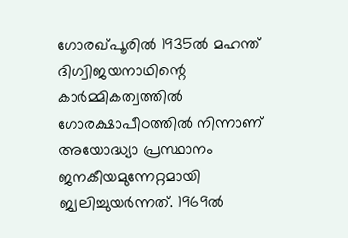ഗോരഖ്പൂരില്‍ 1935ല്‍ മഹന്ത് ദിഗ്വിജയനാഥിന്റെ കാര്‍മ്മികത്വത്തില്‍ ഗോരക്ഷാപീഠത്തില്‍ നിന്നാണ് അയോദ്ധ്യാ പ്രസ്ഥാനം ജനകീയമുന്നേറ്റമായി ജ്വലിച്ചുയര്‍ന്നത്. 1969ല്‍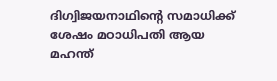ദിഗ്വിജയനാഥിന്റെ സമാധിക്ക് ശേഷം മഠാധിപതി ആയ മഹന്ത്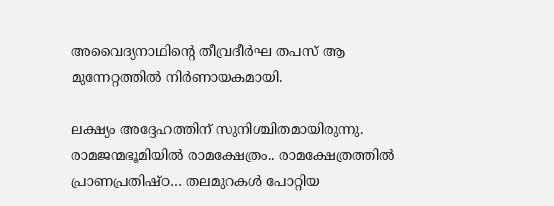അവൈദ്യനാഥിന്റെ തീവ്രദീര്‍ഘ തപസ് ആ മുന്നേറ്റത്തില്‍ നിര്‍ണായകമായി.

ലക്ഷ്യം അദ്ദേഹത്തിന് സുനിശ്ചിതമായിരുന്നു. രാമജന്മഭൂമിയില്‍ രാമക്ഷേത്രം.. രാമക്ഷേത്രത്തില്‍ പ്രാണപ്രതിഷ്ഠ… തലമുറകള്‍ പോറ്റിയ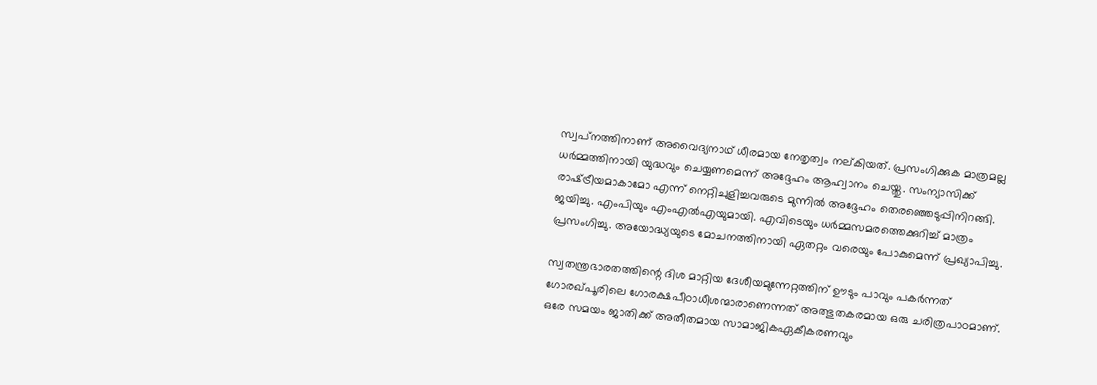സ്വപ്‌നത്തിനാണ് അവൈദ്യനാഥ് ധീരമായ നേതൃത്വം നല്കിയത്. പ്രസംഗിക്കുക മാത്രമല്ല ധര്‍മ്മത്തിനായി യുദ്ധവും ചെയ്യണമെന്ന് അദ്ദേഹം ആഹ്വാനം ചെയ്തു. സംന്യാസിക്ക് രാഷ്‌ട്രീയമാകാമോ എന്ന് നെറ്റിചുളിച്ചവരുടെ മുന്നില്‍ അദ്ദേഹം തെരഞ്ഞെടുപ്പിനിറങ്ങി. ജയിച്ചു. എംപിയും എംഎല്‍എയുമായി. എവിടെയും ധര്‍മ്മസമരത്തെക്കുറിച്ച് മാത്രം പ്രസംഗിച്ചു. അയോദ്ധ്യയുടെ മോചനത്തിനായി ഏതറ്റം വരെയും പോകുമെന്ന് പ്രഖ്യാപിച്ചു.

സ്വതന്ത്രഭാരതത്തിന്റെ ദിശ മാറ്റിയ ദേശീയമുന്നേറ്റത്തിന് ഊടും പാവും പകര്‍ന്നത് ഗോരഖ്പൂരിലെ ഗോരക്ഷപീഠാധീശന്മാരാണെന്നത് അത്ഭുതകരമായ ഒരു ചരിത്രപാഠമാണ്. ഒരേ സമയം ജാതിക്ക് അതീതമായ സാമാജികഏകീകരണവും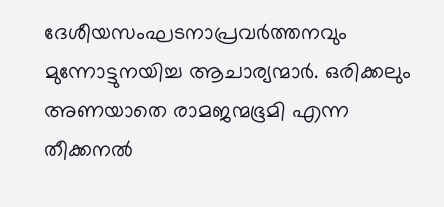ദേശീയസംഘടനാപ്രവര്‍ത്തനവും മുന്നോട്ടുനയിച്ച ആചാര്യന്മാര്‍. ഒരിക്കലും അണയാതെ രാമജന്മഭൂമി എന്ന തീക്കനല്‍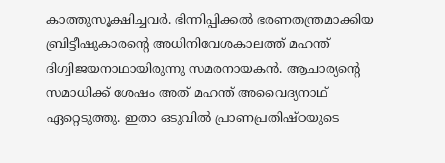കാത്തുസൂക്ഷിച്ചവര്‍. ഭിന്നിപ്പിക്കല്‍ ഭരണതന്ത്രമാക്കിയ ബ്രിട്ടീഷുകാരന്റെ അധിനിവേശകാലത്ത് മഹന്ത് ദിഗ്വിജയനാഥായിരുന്നു സമരനായകന്‍. ആചാര്യന്റെ സമാധിക്ക് ശേഷം അത് മഹന്ത് അവൈദ്യനാഥ് ഏറ്റെടുത്തു. ഇതാ ഒടുവില്‍ പ്രാണപ്രതിഷ്ഠയുടെ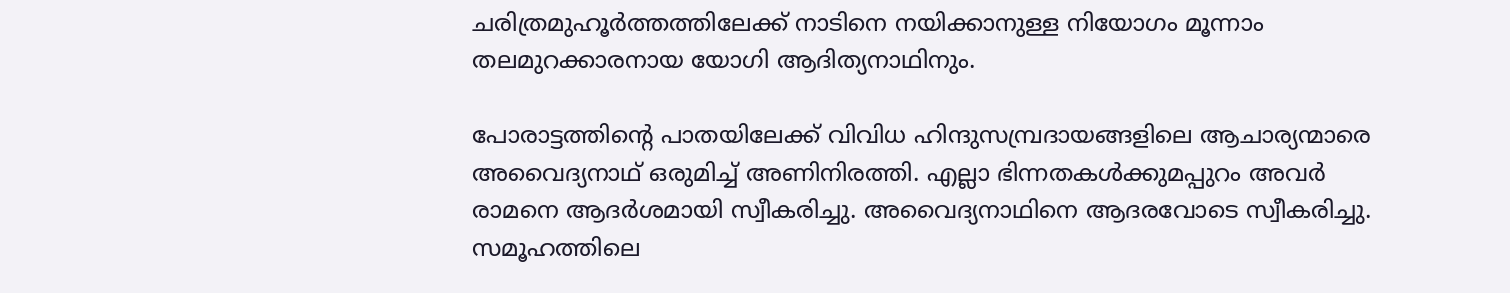ചരിത്രമുഹൂര്‍ത്തത്തിലേക്ക് നാടിനെ നയിക്കാനുള്ള നിയോഗം മൂന്നാം തലമുറക്കാരനായ യോഗി ആദിത്യനാഥിനും.

പോരാട്ടത്തിന്റെ പാതയിലേക്ക് വിവിധ ഹിന്ദുസമ്പ്രദായങ്ങളിലെ ആചാര്യന്മാരെ അവൈദ്യനാഥ് ഒരുമിച്ച് അണിനിരത്തി. എല്ലാ ഭിന്നതകള്‍ക്കുമപ്പുറം അവര്‍ രാമനെ ആദര്‍ശമായി സ്വീകരിച്ചു. അവൈദ്യനാഥിനെ ആദരവോടെ സ്വീകരിച്ചു. സമൂഹത്തിലെ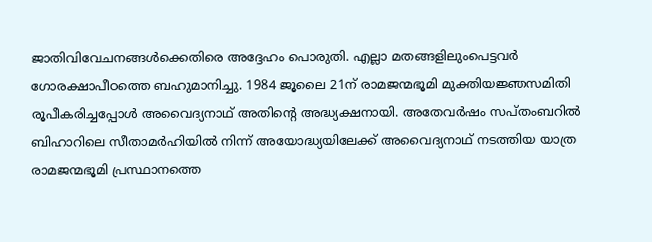ജാതിവിവേചനങ്ങള്‍ക്കെതിരെ അദ്ദേഹം പൊരുതി. എല്ലാ മതങ്ങളിലുംപെട്ടവര്‍ ഗോരക്ഷാപീഠത്തെ ബഹുമാനിച്ചു. 1984 ജൂലൈ 21ന് രാമജന്മഭൂമി മുക്തിയജ്ഞസമിതി രൂപീകരിച്ചപ്പോള്‍ അവൈദ്യനാഥ് അതിന്റെ അദ്ധ്യക്ഷനായി. അതേവര്‍ഷം സപ്തംബറില്‍ ബിഹാറിലെ സീതാമര്‍ഹിയില്‍ നിന്ന് അയോദ്ധ്യയിലേക്ക് അവൈദ്യനാഥ് നടത്തിയ യാത്ര രാമജന്മഭൂമി പ്രസ്ഥാനത്തെ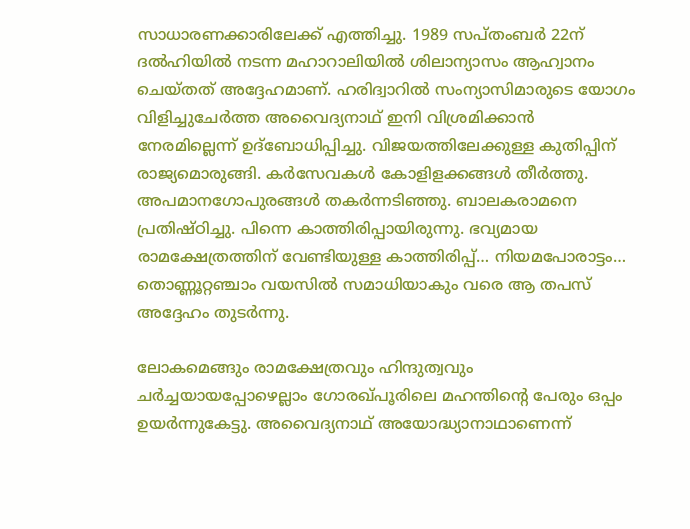സാധാരണക്കാരിലേക്ക് എത്തിച്ചു. 1989 സപ്തംബര്‍ 22ന് ദല്‍ഹിയില്‍ നടന്ന മഹാറാലിയില്‍ ശിലാന്യാസം ആഹ്വാനം ചെയ്തത് അദ്ദേഹമാണ്. ഹരിദ്വാറില്‍ സംന്യാസിമാരുടെ യോഗം വിളിച്ചുചേര്‍ത്ത അവൈദ്യനാഥ് ഇനി വിശ്രമിക്കാന്‍ നേരമില്ലെന്ന് ഉദ്‌ബോധിപ്പിച്ചു. വിജയത്തിലേക്കുള്ള കുതിപ്പിന് രാജ്യമൊരുങ്ങി. കര്‍സേവകള്‍ കോളിളക്കങ്ങള്‍ തീര്‍ത്തു. അപമാനഗോപുരങ്ങള്‍ തകര്‍ന്നടിഞ്ഞു. ബാലകരാമനെ പ്രതിഷ്ഠിച്ചു. പിന്നെ കാത്തിരിപ്പായിരുന്നു. ഭവ്യമായ രാമക്ഷേത്രത്തിന് വേണ്ടിയുള്ള കാത്തിരിപ്പ്… നിയമപോരാട്ടം… തൊണ്ണൂറ്റഞ്ചാം വയസില്‍ സമാധിയാകും വരെ ആ തപസ് അദ്ദേഹം തുടര്‍ന്നു.

ലോകമെങ്ങും രാമക്ഷേത്രവും ഹിന്ദുത്വവും ചര്‍ച്ചയായപ്പോഴെല്ലാം ഗോരഖ്പൂരിലെ മഹന്തിന്റെ പേരും ഒപ്പം ഉയര്‍ന്നുകേട്ടു. അവൈദ്യനാഥ് അയോദ്ധ്യാനാഥാണെന്ന്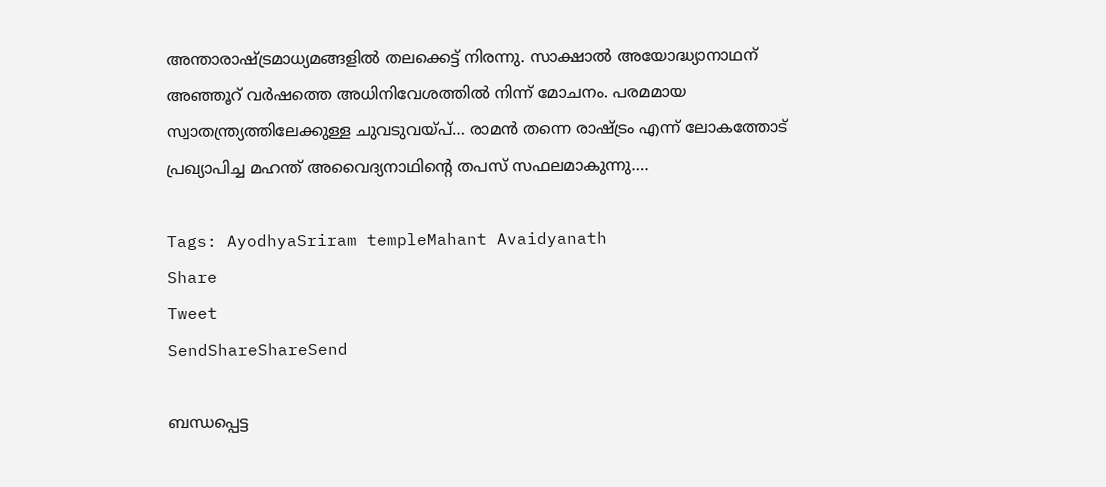അന്താരാഷ്‌ട്രമാധ്യമങ്ങളില്‍ തലക്കെട്ട് നിരന്നു. സാക്ഷാല്‍ അയോദ്ധ്യാനാഥന് അഞ്ഞൂറ് വര്‍ഷത്തെ അധിനിവേശത്തില്‍ നിന്ന് മോചനം. പരമമായ സ്വാതന്ത്ര്യത്തിലേക്കുള്ള ചുവടുവയ്‌പ്… രാമന്‍ തന്നെ രാഷ്‌ട്രം എന്ന് ലോകത്തോട് പ്രഖ്യാപിച്ച മഹന്ത് അവൈദ്യനാഥിന്റെ തപസ് സഫലമാകുന്നു….

Tags: AyodhyaSriram templeMahant Avaidyanath
Share
Tweet
SendShareShareSend

ബന്ധപ്പെട്ട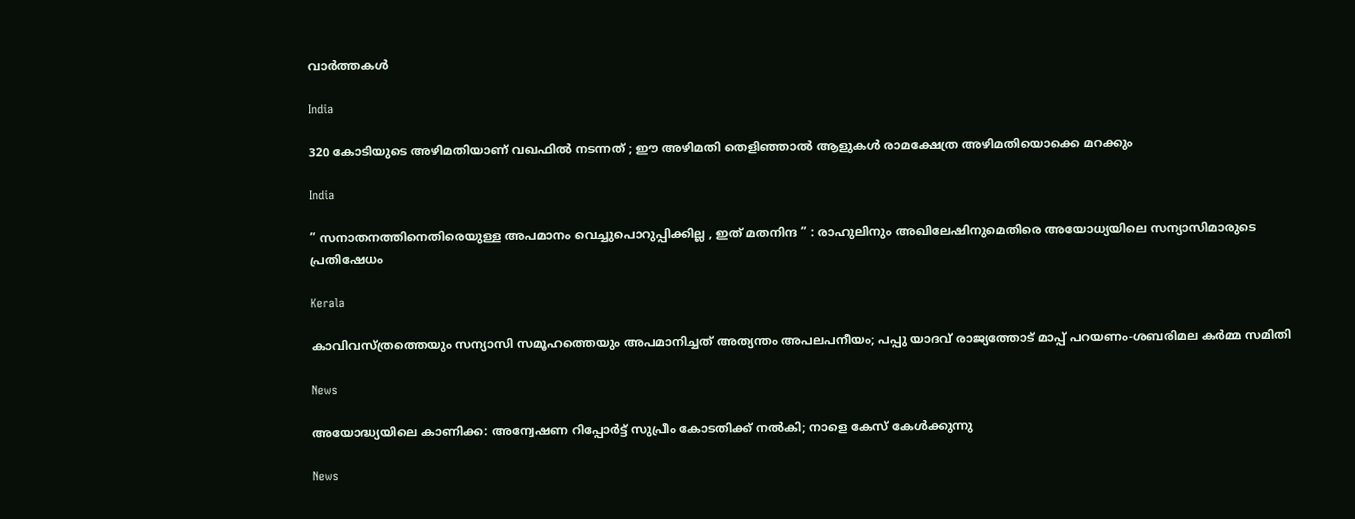വാര്‍ത്തകള്‍

India

320 കോടിയുടെ അഴിമതിയാണ് വഖഫിൽ നടന്നത് ; ഈ അഴിമതി തെളിഞ്ഞാൽ ആളുകൾ രാമക്ഷേത്ര അഴിമതിയൊക്കെ മറക്കും

India

” സനാതനത്തിനെതിരെയുള്ള അപമാനം വെച്ചുപൊറുപ്പിക്കില്ല , ഇത് മതനിന്ദ ” : രാഹുലിനും അഖിലേഷിനുമെതിരെ അയോധ്യയിലെ സന്യാസിമാരുടെ പ്രതിഷേധം

Kerala

കാവിവസ്ത്രത്തെയും സന്യാസി സമൂഹത്തെയും അപമാനിച്ചത് അത്യന്തം അപലപനീയം; പപ്പു യാദവ് രാജ്യത്തോട് മാപ്പ് പറയണം-ശബരിമല കര്‍മ്മ സമിതി

News

അയോദ്ധ്യയിലെ കാണിക്ക: അന്വേഷണ റിപ്പോർട്ട് സുപ്രീം കോടതിക്ക് നൽകി; നാളെ കേസ് കേൾക്കുന്നു

News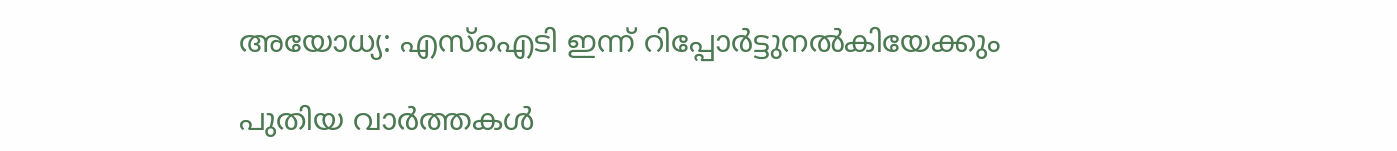അയോധ്യ: എസ്‌ഐടി ഇന്ന് റിപ്പോർട്ടുനൽകിയേക്കും

പുതിയ വാര്‍ത്തകള്‍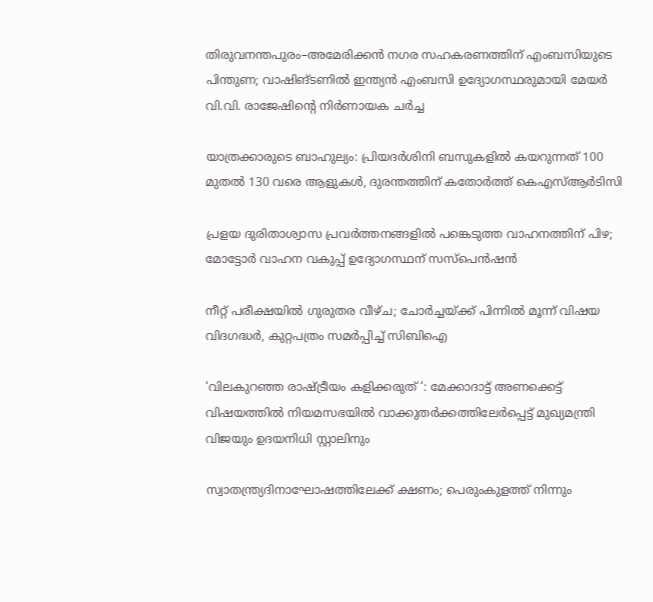തിരുവനന്തപുരം–അമേരിക്കൻ നഗര സഹകരണത്തിന് എംബസിയുടെ പിന്തുണ; വാഷിങ്ടണിൽ ഇന്ത്യൻ എംബസി ഉദ്യോഗസ്ഥരുമായി മേയർ വി.വി. രാജേഷിന്റെ നിർണായക ചർച്ച

യാത്രക്കാരുടെ ബാഹുല്യം: പ്രിയദർശിനി ബസുകളിൽ കയറുന്നത് 100 മുതല്‍ 130 വരെ ആളുകൾ, ദുരന്തത്തിന് കതോര്‍ത്ത് കെഎസ്ആര്‍ടിസി

പ്രളയ ദുരിതാശ്വാസ പ്രവർത്തനങ്ങളിൽ പങ്കെടുത്ത വാഹനത്തിന് പിഴ; മോട്ടോർ വാഹന വകുപ്പ് ഉദ്യോഗസ്ഥന് സസ്‌പെൻഷൻ

നീറ്റ് പരീക്ഷയിൽ ഗുരുതര വീഴ്ച; ചോർച്ചയ്‌ക്ക് പിന്നിൽ മൂന്ന് വിഷയ വിദഗദ്ധർ, കുറ്റപത്രം സമർപ്പിച്ച് സിബിഐ

‘വിലകുറഞ്ഞ രാഷ്‌ട്രീയം കളിക്കരുത് ‘: മേക്കാദാട്ട് അണക്കെട്ട് വിഷയത്തിൽ നിയമസഭയിൽ വാക്കുതർക്കത്തിലേർപ്പെട്ട് മുഖ്യമന്ത്രി വിജയും ഉദയനിധി സ്റ്റാലിനും

സ്വാതന്ത്ര്യദിനാഘോഷത്തിലേക്ക് ക്ഷണം; പെരുംകുളത്ത് നിന്നും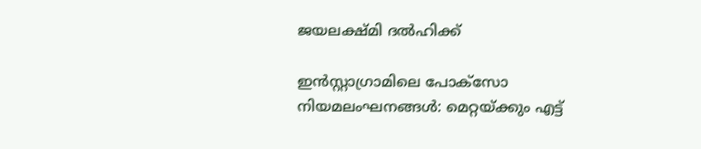ജയലക്ഷ്മി ദൽഹിക്ക്

ഇൻസ്റ്റാഗ്രാമിലെ പോക്സോ നിയമലംഘനങ്ങൾ: മെറ്റയ്‌ക്കും എട്ട്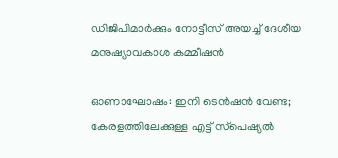ഡിജിപിമാർക്കും നോട്ടീസ് അയച്ച് ദേശീയ മനുഷ്യാവകാശ കമ്മീഷൻ

ഓണാഘോഷം: ഇനി ടെന്‍ഷന്‍ വേണ്ട; കേരളത്തിലേക്കുള്ള എട്ട്‌ സ്‌പെഷ്യല്‍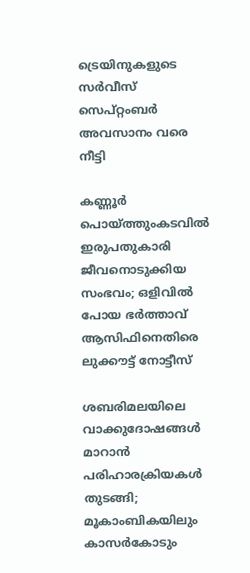ട്രെയിനുകളുടെ സര്‍വീസ് സെപ്റ്റംബര്‍ അവസാനം വരെ നീട്ടി

കണ്ണൂർ പൊയ്‌ത്തുംകടവിൽ ഇരുപതുകാരി ജീവനൊടുക്കിയ സംഭവം; ഒളിവിൽ പോയ ഭർത്താവ് ആസിഫിനെതിരെ ലുക്കൗട്ട് നോട്ടീസ്

ശബരിമലയിലെ വാക്കുദോഷങ്ങൾ മാറാൻ പരിഹാരക്രിയകൾ തുടങ്ങി; മൂകാംബികയിലും കാസർകോടും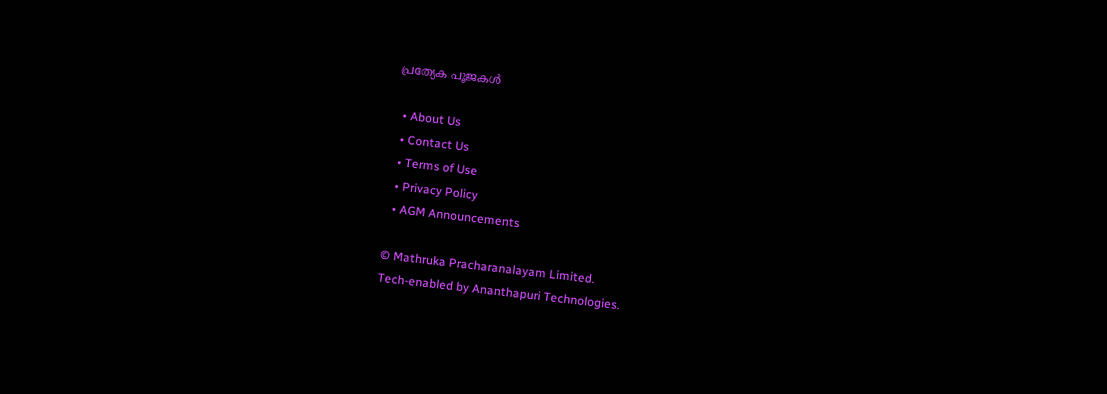പ്രത്യേക പൂജകൾ

  • About Us
  • Contact Us
  • Terms of Use
  • Privacy Policy
  • AGM Announcements

© Mathruka Pracharanalayam Limited.
Tech-enabled by Ananthapuri Technologies.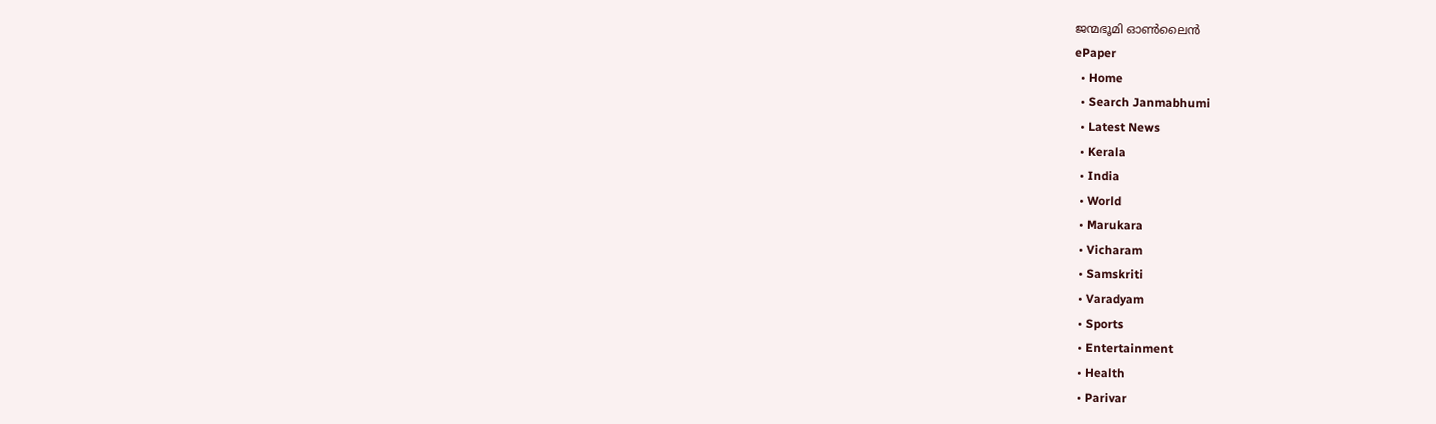ജന്മഭൂമി ഓണ്‍ലൈന്‍
ePaper
  • Home
  • Search Janmabhumi
  • Latest News
  • Kerala
  • India
  • World
  • Marukara
  • Vicharam
  • Samskriti
  • Varadyam
  • Sports
  • Entertainment
  • Health
  • Parivar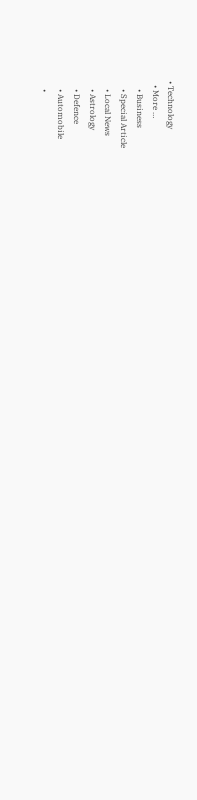• Technology
  • More …
    • Business
    • Special Article
    • Local News
    • Astrology
    • Defence
    • Automobile
    •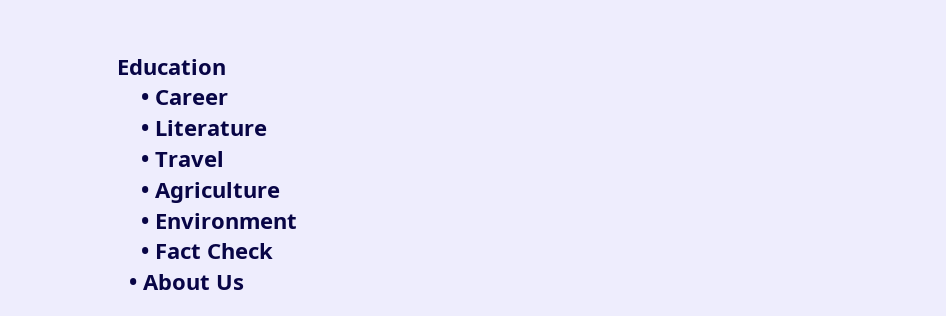Education
    • Career
    • Literature
    • Travel
    • Agriculture
    • Environment
    • Fact Check
  • About Us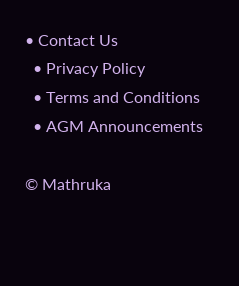• Contact Us
  • Privacy Policy
  • Terms and Conditions
  • AGM Announcements

© Mathruka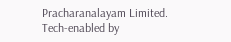Pracharanalayam Limited.
Tech-enabled by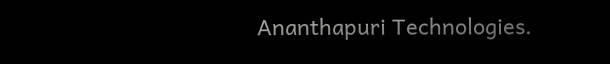Ananthapuri Technologies.